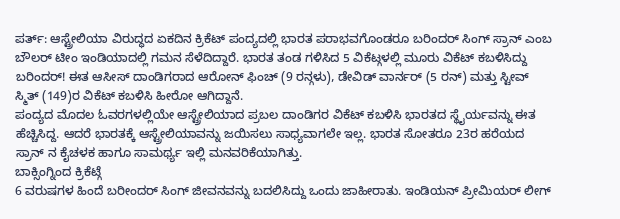ಪರ್ತ್: ಆಸ್ಟ್ರೇಲಿಯಾ ವಿರುದ್ಧದ ಏಕದಿನ ಕ್ರಿಕೆಟ್ ಪಂದ್ಯದಲ್ಲಿ ಭಾರತ ಪರಾಭವಗೊಂಡರೂ ಬರಿಂದರ್ ಸಿಂಗ್ ಸ್ರಾನ್ ಎಂಬ ಬೌಲರ್ ಟೀಂ ಇಂಡಿಯಾದಲ್ಲಿ ಗಮನ ಸೆಳೆದಿದ್ದಾರೆ. ಭಾರತ ತಂಡ ಗಳಿಸಿದ 5 ವಿಕೆಟ್ಗಳಲ್ಲಿ ಮೂರು ವಿಕೆಟ್ ಕಬಳಿಸಿದ್ದು ಬರಿಂದರ್! ಈತ ಆಸೀಸ್ ದಾಂಡಿಗರಾದ ಆರೋನ್ ಫಿಂಚ್ (9 ರನ್ಗಳು), ಡೇವಿಡ್ ವಾರ್ನರ್ (5 ರನ್) ಮತ್ತು ಸ್ಟೀವ್ ಸ್ಮಿತ್ (149)ರ ವಿಕೆಟ್ ಕಬಳಿಸಿ ಹೀರೋ ಆಗಿದ್ದಾನೆ.
ಪಂದ್ಯದ ಮೊದಲ ಓವರಗಳಲ್ಲಿಯೇ ಆಸ್ಟ್ರೇಲಿಯಾದ ಪ್ರಬಲ ದಾಂಡಿಗರ ವಿಕೆಟ್ ಕಬಳಿಸಿ ಭಾರತದ ಸ್ಥೈರ್ಯವನ್ನು ಈತ ಹೆಚ್ಚಿಸಿದ್ದ. ಆದರೆ ಭಾರತಕ್ಕೆ ಆಸ್ಟ್ರೇಲಿಯಾವನ್ನು ಜಯಿಸಲು ಸಾಧ್ಯವಾಗಲೇ ಇಲ್ಲ. ಭಾರತ ಸೋತರೂ 23ರ ಹರೆಯದ ಸ್ರಾನ್ ನ ಕೈಚಳಕ ಹಾಗೂ ಸಾಮರ್ಥ್ಯ ಇಲ್ಲಿ ಮನವರಿಕೆಯಾಗಿತ್ತು.
ಬಾಕ್ಸಿಂಗ್ನಿಂದ ಕ್ರಿಕೆಟ್ಗೆ
6 ವರುಷಗಳ ಹಿಂದೆ ಬರೀಂದರ್ ಸಿಂಗ್ ಜೀವನವನ್ನು ಬದಲಿಸಿದ್ದು ಒಂದು ಜಾಹೀರಾತು. ಇಂಡಿಯನ್ ಪ್ರೀಮಿಯರ್ ಲೀಗ್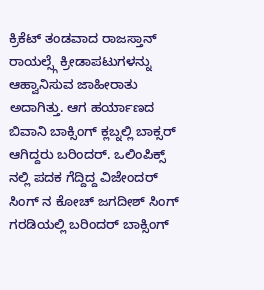ಕ್ರಿಕೆಟ್ ತಂಡವಾದ ರಾಜಸ್ತಾನ್ ರಾಯಲ್ಸ್ಗೆ ಕ್ರೀಡಾಪಟುಗಳನ್ನು ಆಹ್ವಾನಿಸುವ ಜಾಹೀರಾತು ಅದಾಗಿತ್ತು. ಆಗ ಹರ್ಯಾಣದ ಬಿವಾನಿ ಬಾಕ್ಸಿಂಗ್ ಕ್ಲಬ್ನಲ್ಲಿ ಬಾಕ್ಸರ್ ಆಗಿದ್ದರು ಬರಿಂದರ್. ಒಲಿಂಪಿಕ್ಸ್ ನಲ್ಲಿ ಪದಕ ಗೆದ್ದಿದ್ದ ವಿಜೇಂದರ್ ಸಿಂಗ್ ನ ಕೋಚ್ ಜಗದೀಶ್ ಸಿಂಗ್ ಗರಡಿಯಲ್ಲಿ ಬರಿಂದರ್ ಬಾಕ್ಸಿಂಗ್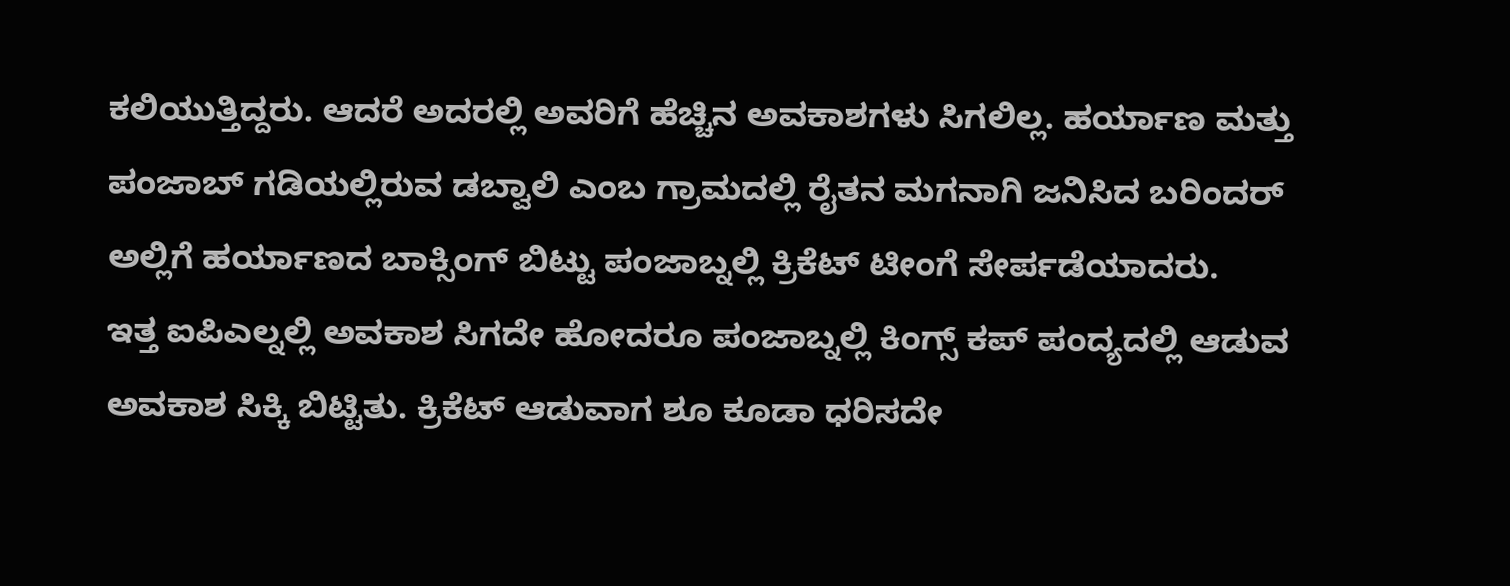ಕಲಿಯುತ್ತಿದ್ದರು. ಆದರೆ ಅದರಲ್ಲಿ ಅವರಿಗೆ ಹೆಚ್ಚಿನ ಅವಕಾಶಗಳು ಸಿಗಲಿಲ್ಲ. ಹರ್ಯಾಣ ಮತ್ತು ಪಂಜಾಬ್ ಗಡಿಯಲ್ಲಿರುವ ಡಬ್ವಾಲಿ ಎಂಬ ಗ್ರಾಮದಲ್ಲಿ ರೈತನ ಮಗನಾಗಿ ಜನಿಸಿದ ಬರಿಂದರ್ ಅಲ್ಲಿಗೆ ಹರ್ಯಾಣದ ಬಾಕ್ಸಿಂಗ್ ಬಿಟ್ಟು ಪಂಜಾಬ್ನಲ್ಲಿ ಕ್ರಿಕೆಟ್ ಟೀಂಗೆ ಸೇರ್ಪಡೆಯಾದರು.
ಇತ್ತ ಐಪಿಎಲ್ನಲ್ಲಿ ಅವಕಾಶ ಸಿಗದೇ ಹೋದರೂ ಪಂಜಾಬ್ನಲ್ಲಿ ಕಿಂಗ್ಸ್ ಕಪ್ ಪಂದ್ಯದಲ್ಲಿ ಆಡುವ ಅವಕಾಶ ಸಿಕ್ಕಿ ಬಿಟ್ಟಿತು. ಕ್ರಿಕೆಟ್ ಆಡುವಾಗ ಶೂ ಕೂಡಾ ಧರಿಸದೇ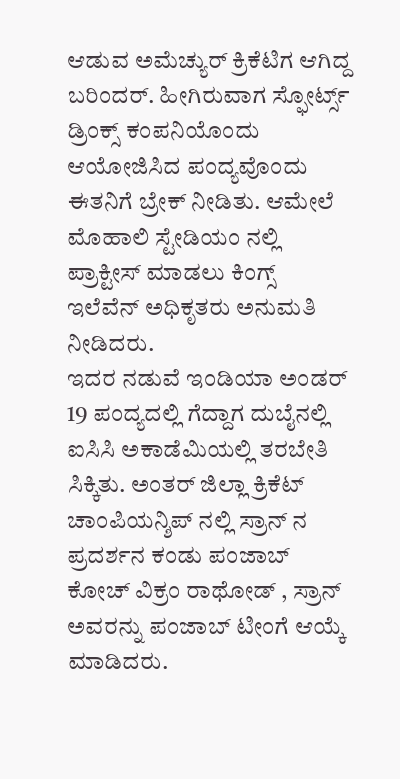ಆಡುವ ಅಮೆಚ್ಯುರ್ ಕ್ರಿಕೆಟಿಗ ಆಗಿದ್ದ ಬರಿಂದರ್. ಹೀಗಿರುವಾಗ ಸ್ಫೋರ್ಟ್ಸ್ ಡ್ರಿಂಕ್ಸ್ ಕಂಪನಿಯೊಂದು ಆಯೋಜಿಸಿದ ಪಂದ್ಯವೊಂದು ಈತನಿಗೆ ಬ್ರೇಕ್ ನೀಡಿತು. ಆಮೇಲೆ ಮೊಹಾಲಿ ಸ್ಟೇಡಿಯಂ ನಲ್ಲಿ ಪ್ರಾಕ್ಟೀಸ್ ಮಾಡಲು ಕಿಂಗ್ಸ್ ಇಲೆವೆನ್ ಅಧಿಕೃತರು ಅನುಮತಿ ನೀಡಿದರು.
ಇದರ ನಡುವೆ ಇಂಡಿಯಾ ಅಂಡರ್ 19 ಪಂದ್ಯದಲ್ಲಿ ಗೆದ್ದಾಗ ದುಬೈನಲ್ಲಿ ಐಸಿಸಿ ಅಕಾಡೆಮಿಯಲ್ಲಿ ತರಬೇತಿ ಸಿಕ್ಕಿತು. ಅಂತರ್ ಜಿಲ್ಲಾ ಕ್ರಿಕೆಟ್ ಚಾಂಪಿಯನ್ಶಿಪ್ ನಲ್ಲಿ ಸ್ರಾನ್ ನ ಪ್ರದರ್ಶನ ಕಂಡು ಪಂಜಾಬ್ ಕೋಚ್ ವಿಕ್ರಂ ರಾಥೋಡ್ , ಸ್ರಾನ್ ಅವರನ್ನು ಪಂಜಾಬ್ ಟೀಂಗೆ ಆಯ್ಕೆ ಮಾಡಿದರು.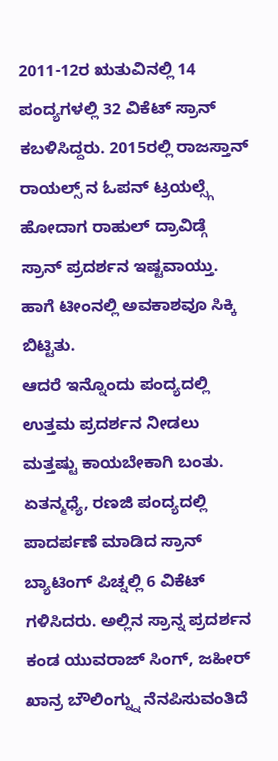2011-12ರ ಋತುವಿನಲ್ಲಿ 14 ಪಂದ್ಯಗಳಲ್ಲಿ 32 ವಿಕೆಟ್ ಸ್ರಾನ್ ಕಬಳಿಸಿದ್ದರು. 2015ರಲ್ಲಿ ರಾಜಸ್ತಾನ್ ರಾಯಲ್ಸ್ ನ ಓಪನ್ ಟ್ರಯಲ್ಸ್ಗೆ ಹೋದಾಗ ರಾಹುಲ್ ದ್ರಾವಿಡ್ಗೆ ಸ್ರಾನ್ ಪ್ರದರ್ಶನ ಇಷ್ಟವಾಯ್ತು. ಹಾಗೆ ಟೀಂನಲ್ಲಿ ಅವಕಾಶವೂ ಸಿಕ್ಕಿ ಬಿಟ್ಟಿತು.
ಆದರೆ ಇನ್ನೊಂದು ಪಂದ್ಯದಲ್ಲಿ ಉತ್ತಮ ಪ್ರದರ್ಶನ ನೀಡಲು ಮತ್ತಷ್ಟು ಕಾಯಬೇಕಾಗಿ ಬಂತು. ಏತನ್ಮಧ್ಯೆ, ರಣಜಿ ಪಂದ್ಯದಲ್ಲಿ ಪಾದರ್ಪಣೆ ಮಾಡಿದ ಸ್ರಾನ್ ಬ್ಯಾಟಿಂಗ್ ಪಿಚ್ನಲ್ಲಿ 6 ವಿಕೆಟ್ ಗಳಿಸಿದರು. ಅಲ್ಲಿನ ಸ್ರಾನ್ನ ಪ್ರದರ್ಶನ ಕಂಡ ಯುವರಾಜ್ ಸಿಂಗ್, ಜಹೀರ್ ಖಾನ್ರ ಬೌಲಿಂಗ್ನ್ನು ನೆನಪಿಸುವಂತಿದೆ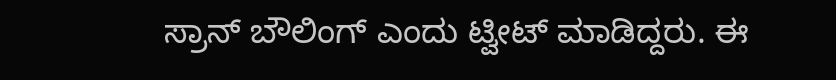ಸ್ರಾನ್ ಬೌಲಿಂಗ್ ಎಂದು ಟ್ವೀಟ್ ಮಾಡಿದ್ದರು. ಈ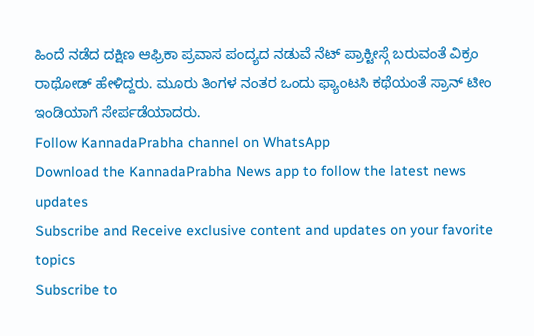ಹಿಂದೆ ನಡೆದ ದಕ್ಷಿಣ ಆಫ್ರಿಕಾ ಪ್ರವಾಸ ಪಂದ್ಯದ ನಡುವೆ ನೆಟ್ ಪ್ರಾಕ್ಟೀಸ್ಗೆ ಬರುವಂತೆ ವಿಕ್ರಂ ರಾಥೋಡ್ ಹೇಳಿದ್ದರು. ಮೂರು ತಿಂಗಳ ನಂತರ ಒಂದು ಫ್ಯಾಂಟಸಿ ಕಥೆಯಂತೆ ಸ್ರಾನ್ ಟೀಂ ಇಂಡಿಯಾಗೆ ಸೇರ್ಪಡೆಯಾದರು.
Follow KannadaPrabha channel on WhatsApp
Download the KannadaPrabha News app to follow the latest news updates
Subscribe and Receive exclusive content and updates on your favorite topics
Subscribe to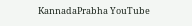KannadaPrabha YouTube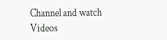Channel and watch Videos